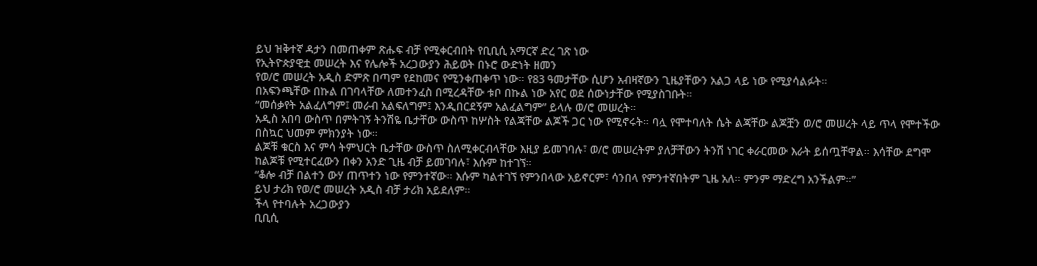ይህ ዝቅተኛ ዳታን በመጠቀም ጽሑፍ ብቻ የሚቀርብበት የቢቢሲ አማርኛ ድረ ገጽ ነው
የኢትዮጵያዊቷ መሠረት እና የሌሎች አረጋውያን ሕይወት በኑሮ ውድነት ዘመን
የወ/ሮ መሠረት አዲስ ድምጽ በጣም የደከመና የሚንቀጠቀጥ ነው። የ83 ዓመታቸው ሲሆን አብዛኛውን ጊዜያቸውን አልጋ ላይ ነው የሚያሳልፉት።
በአፍንጫቸው በኩል በገባላቸው ለመተንፈስ በሚረዳቸው ቱቦ በኩል ነው አየር ወደ ሰውነታቸው የሚያስገቡት።
“መሰቃየት አልፈለግም፤ መራብ አልፍለግም፤ እንዲበርደኝም አልፈልግም” ይላሉ ወ/ሮ መሠረት።
አዲስ አበባ ውስጥ በምትገኝ ትንሽዬ ቤታቸው ውስጥ ከሦስት የልጃቸው ልጆች ጋር ነው የሚኖሩት። ባሏ የሞተባለት ሴት ልጃቸው ልጆቿን ወ/ሮ መሠረት ላይ ጥላ የሞተችው በስኳር ህመም ምክንያት ነው።
ልጆቹ ቁርስ እና ምሳ ትምህርት ቤታቸው ውስጥ ስለሚቀርብላቸው እዚያ ይመገባሉ፣ ወ/ሮ መሠረትም ያለቻቸውን ትንሽ ነገር ቀራርመው እራት ይሰጧቸዋል። እሳቸው ደግሞ ከልጆቹ የሚተርፈውን በቀን አንድ ጊዜ ብቻ ይመገባሉ፣ እሱም ከተገኘ።
“ቆሎ ብቻ በልተን ውሃ ጠጥተን ነው የምንተኛው። እሱም ካልተገኘ የምንበላው አይኖርም፣ ሳንበላ የምንተኛበትም ጊዜ አለ። ምንም ማድረግ አንችልም።”
ይህ ታሪክ የወ/ሮ መሠረት አዲስ ብቻ ታሪክ አይደለም።
ችላ የተባሉት አረጋውያን
ቢቢሲ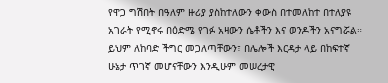የዋጋ ግሽበት በዓለም ዙሪያ ያስከተለውን ቀውስ በተመለከተ በተለያዩ አገራት የሚኖሩ በዕድሜ የገፉ አዛውን ሴቶችን እና ወንዶችን አናግሯል።
ይህም ለከባድ ችግር መጋለጣቸውን፣ በሌሎች እርዳታ ላይ በከፍተኛ ሁኔታ ጥገኛ መሆናቸውን እንዲሁም መሠረታዊ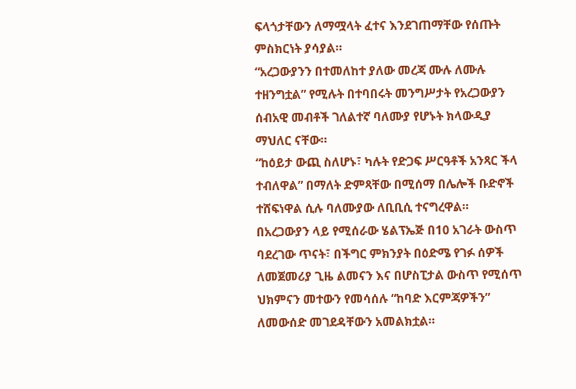ፍላጎታቸውን ለማሟላት ፈተና እንደገጠማቸው የሰጡት ምስክርነት ያሳያል።
“አረጋውያንን በተመለከተ ያለው መረጃ ሙሉ ለሙሉ ተዘንግቷል” የሚሉት በተባበሩት መንግሥታት የአረጋውያን ሰብአዊ መብቶች ገለልተኛ ባለሙያ የሆኑት ክላውዲያ ማህለር ናቸው።
“ከዕይታ ውጪ ስለሆኑ፣ ካሉት የድጋፍ ሥርዓቶች አንጻር ችላ ተብለዋል” በማለት ድምጻቸው በሚሰማ በሌሎች ቡድኖች ተሸፍነዋል ሲሉ ባለሙያው ለቢቢሲ ተናግረዋል።
በአረጋውያን ላይ የሚሰራው ሄልፕኤጅ በ10 አገራት ውስጥ ባደረገው ጥናት፣ በችግር ምክንያት በዕድሜ የገፉ ሰዎች ለመጀመሪያ ጊዜ ልመናን እና በሆስፒታል ውስጥ የሚሰጥ ህክምናን መተውን የመሳሰሉ “ከባድ እርምጃዎችን” ለመውሰድ መገደዳቸውን አመልክቷል።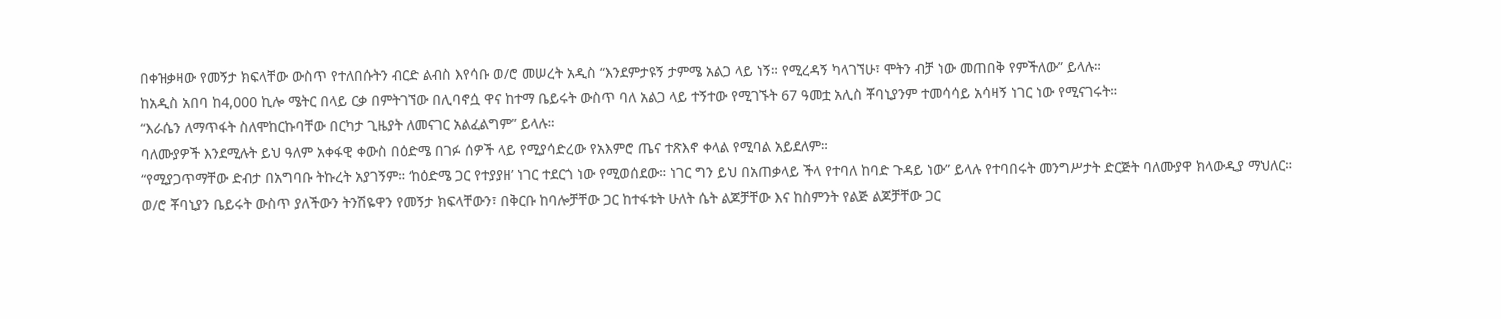በቀዝቃዛው የመኝታ ክፍላቸው ውስጥ የተለበሱትን ብርድ ልብስ እየሳቡ ወ/ሮ መሠረት አዲስ “እንደምታዩኝ ታምሜ አልጋ ላይ ነኝ። የሚረዳኝ ካላገኘሁ፣ ሞትን ብቻ ነው መጠበቅ የምችለው” ይላሉ።
ከአዲስ አበባ ከ4,000 ኪሎ ሜትር በላይ ርቃ በምትገኘው በሊባኖሷ ዋና ከተማ ቤይሩት ውስጥ ባለ አልጋ ላይ ተኝተው የሚገኙት 67 ዓመቷ አሊስ ቾባኒያንም ተመሳሳይ አሳዛኝ ነገር ነው የሚናገሩት።
“እራሴን ለማጥፋት ስለሞከርኩባቸው በርካታ ጊዜያት ለመናገር አልፈልግም” ይላሉ።
ባለሙያዎች እንደሚሉት ይህ ዓለም አቀፋዊ ቀውስ በዕድሜ በገፉ ሰዎች ላይ የሚያሳድረው የአእምሮ ጤና ተጽእኖ ቀላል የሚባል አይደለም።
“የሚያጋጥማቸው ድብታ በአግባቡ ትኩረት አያገኝም። ‘ከዕድሜ ጋር የተያያዘ’ ነገር ተደርጎ ነው የሚወሰደው። ነገር ግን ይህ በአጠቃላይ ችላ የተባለ ከባድ ጉዳይ ነው” ይላሉ የተባበሩት መንግሥታት ድርጅት ባለሙያዋ ክላውዲያ ማህለር።
ወ/ሮ ቾባኒያን ቤይሩት ውስጥ ያለችውን ትንሽዬዋን የመኝታ ክፍላቸውን፣ በቅርቡ ከባሎቻቸው ጋር ከተፋቱት ሁለት ሴት ልጆቻቸው እና ከስምንት የልጅ ልጆቻቸው ጋር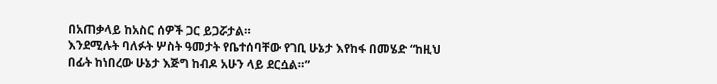በአጠቃላይ ከአስር ሰዎች ጋር ይጋሯታል።
እንደሚሉት ባለፉት ሦስት ዓመታት የቤተሰባቸው የገቢ ሁኔታ እየከፋ በመሄድ “ከዚህ በፊት ከነበረው ሁኔታ እጅግ ከብዶ አሁን ላይ ደርሷል።”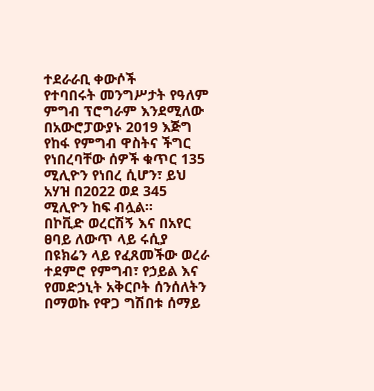ተደራራቢ ቀውሶች
የተባበሩት መንግሥታት የዓለም ምግብ ፕሮግራም እንደሚለው በአውሮፓውያኑ 2019 እጅግ የከፋ የምግብ ዋስትና ችግር የነበረባቸው ሰዎች ቁጥር 135 ሚሊዮን የነበረ ሲሆን፣ ይህ አሃዝ በ2022 ወደ 345 ሚሊዮን ከፍ ብሏል።
በኮቪድ ወረርሽኝ እና በአየር ፀባይ ለውጥ ላይ ሩሲያ በዩክሬን ላይ የፈጸመችው ወረራ ተደምሮ የምግብ፣ የኃይል እና የመድኃኒት አቅርቦት ሰንሰለትን በማወኩ የዋጋ ግሽበቱ ሰማይ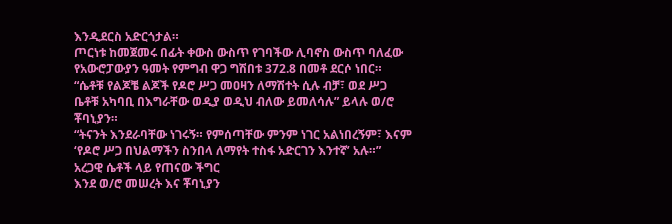እንዲደርስ አድርጎታል።
ጦርነቱ ከመጀመሩ በፊት ቀውስ ውስጥ የገባችው ሊባኖስ ውስጥ ባለፈው የአውሮፓውያን ዓመት የምግብ ዋጋ ግሽበቱ 372.8 በመቶ ደርሶ ነበር።
“ሴቶቹ የልጆቼ ልጆች የዶሮ ሥጋ መዐዛን ለማሽተት ሲሉ ብቻ፣ ወደ ሥጋ ቤቶቹ አካባቢ በእግራቸው ወዲያ ወዲህ ብለው ይመለሳሉ” ይላሉ ወ/ሮ ቾባኒያን።
“ትናንት እንደራባቸው ነገሩኝ። የምሰጣቸው ምንም ነገር አልነበረኝም፣ እናም ‘የዶሮ ሥጋ በህልማችን ስንበላ ለማየት ተስፋ አድርገን እንተኛ’ አሉ።”
አረጋዊ ሴቶች ላይ የጠናው ችግር
እንደ ወ/ሮ መሠረት እና ቾባኒያን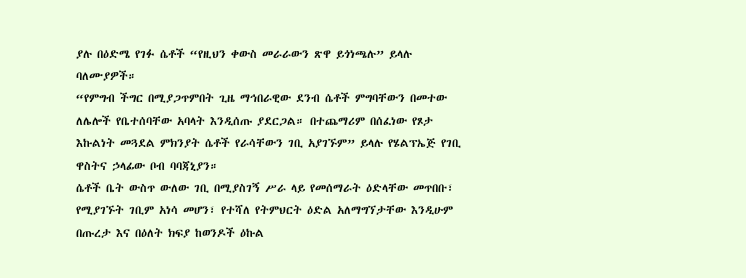ያሉ በዕድሜ የገፉ ሴቶች “የዚህን ቀውስ መራራውን ጽዋ ይጎነጫሉ” ይላሉ ባለሙያዎች።
“የምግብ ችግር በሚያጋጥምበት ጊዜ ማኅበራዊው ደንብ ሴቶች ምግባቸውን በመተው ለሌሎች የቤተሰባቸው አባላት እንዲሰጡ ያደርጋል። በተጨማሪም በሰፈነው የጾታ እኩልነት መጓደል ምክንያት ሴቶች የራሳቸውን ገቢ አያገኙም” ይላሉ የሄልፕኤጅ የገቢ ዋስትና ኃላፊው ቦብ ባባጃኒያን።
ሴቶች ቤት ውስጥ ውለው ገቢ በሚያስገኝ ሥራ ላይ የመሰማራት ዕድላቸው መጥበቡ፣ የሚያገኙት ገቢም አነሳ መሆን፣ የተሻለ የትምህርት ዕድል አለማግኘታቸው እንዲሁም በጡረታ እና በዕለት ክፍያ ከወንዶች ዕኩል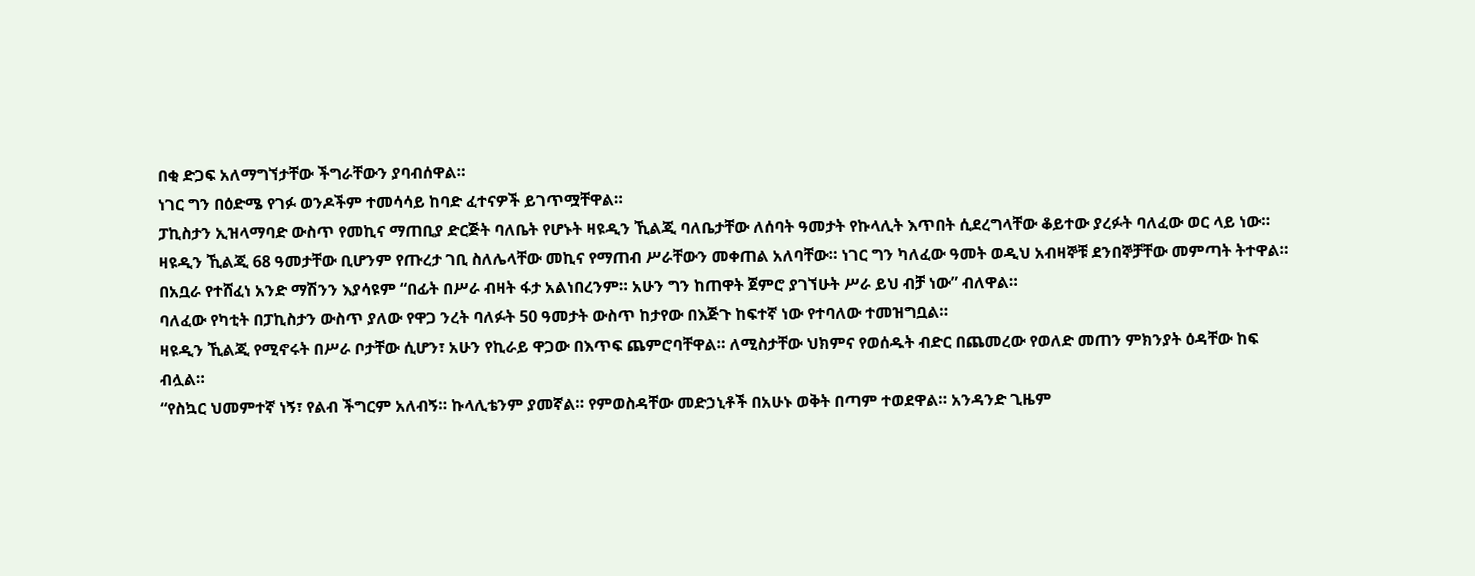በቂ ድጋፍ አለማግኘታቸው ችግራቸውን ያባብሰዋል።
ነገር ግን በዕድሜ የገፉ ወንዶችም ተመሳሳይ ከባድ ፈተናዎች ይገጥሟቸዋል።
ፓኪስታን ኢዝላማባድ ውስጥ የመኪና ማጠቢያ ድርጅት ባለቤት የሆኑት ዛዩዲን ኺልጂ ባለቤታቸው ለሰባት ዓመታት የኩላሊት እጥበት ሲደረግላቸው ቆይተው ያረፉት ባለፈው ወር ላይ ነው።
ዛዩዲን ኺልጂ 68 ዓመታቸው ቢሆንም የጡረታ ገቢ ስለሌላቸው መኪና የማጠብ ሥራቸውን መቀጠል አለባቸው። ነገር ግን ካለፈው ዓመት ወዲህ አብዛኞቹ ደንበኞቻቸው መምጣት ትተዋል።
በአቧራ የተሸፈነ አንድ ማሽንን እያሳዩም “በፊት በሥራ ብዛት ፋታ አልነበረንም። አሁን ግን ከጠዋት ጀምሮ ያገኘሁት ሥራ ይህ ብቻ ነው” ብለዋል።
ባለፈው የካቲት በፓኪስታን ውስጥ ያለው የዋጋ ንረት ባለፉት 50 ዓመታት ውስጥ ከታየው በእጅጉ ከፍተኛ ነው የተባለው ተመዝግቧል።
ዛዩዲን ኺልጂ የሚኖሩት በሥራ ቦታቸው ሲሆን፣ አሁን የኪራይ ዋጋው በእጥፍ ጨምሮባቸዋል። ለሚስታቸው ህክምና የወሰዱት ብድር በጨመረው የወለድ መጠን ምክንያት ዕዳቸው ከፍ ብሏል።
“የስኳር ህመምተኛ ነኝ፣ የልብ ችግርም አለብኝ። ኩላሊቴንም ያመኛል። የምወስዳቸው መድኃኒቶች በአሁኑ ወቅት በጣም ተወደዋል። አንዳንድ ጊዜም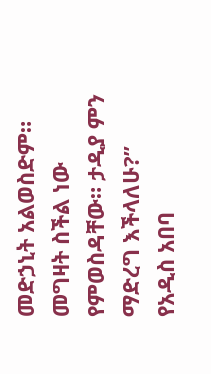መድኃኒት አልወስድም። መግዛት ስችል ነው የምወስዳቸው። ታዲያ ምን ማድረግ እችላለሁ?”
የአዲስ አበባ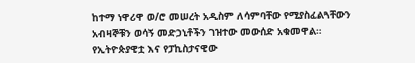ከተማ ነዋሪዋ ወ/ሮ መሠረት አዲስም ለሳምባቸው የሚያስፈልጓቸውን አብዛኞቹን ወሳኝ መድኃኒቶችን ገዝተው መውሰድ አቁመዋል።
የኢትዮጵያዊቷ እና የፓኪስታናዊው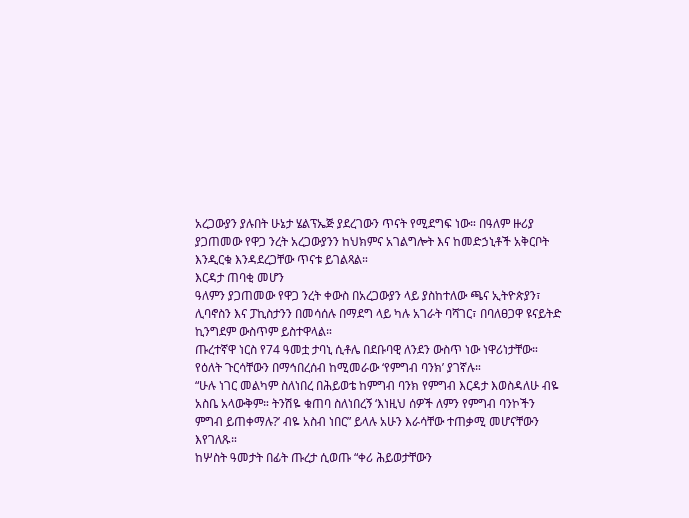አረጋውያን ያሉበት ሁኔታ ሄልፕኤጅ ያደረገውን ጥናት የሚደግፍ ነው። በዓለም ዙሪያ ያጋጠመው የዋጋ ንረት አረጋውያንን ከህክምና አገልግሎት እና ከመድኃኒቶች አቅርቦት እንዲርቁ እንዳደረጋቸው ጥናቱ ይገልጻል።
እርዳታ ጠባቂ መሆን
ዓለምን ያጋጠመው የዋጋ ንረት ቀውስ በአረጋውያን ላይ ያስከተለው ጫና ኢትዮጵያን፣ ሊባኖስን እና ፓኪስታንን በመሳሰሉ በማደግ ላይ ካሉ አገራት ባሻገር፣ በባለፀጋዋ ዩናይትድ ኪንግደም ውስጥም ይስተዋላል።
ጡረተኛዋ ነርስ የ74 ዓመቷ ታባኒ ሲቶሌ በደቡባዊ ለንደን ውስጥ ነው ነዋሪነታቸው። የዕለት ጉርሳቸውን በማኅበረሰብ ከሚመራው ‘የምግብ ባንክ’ ያገኛሉ።
“ሁሉ ነገር መልካም ስለነበረ በሕይወቴ ከምግብ ባንክ የምግብ እርዳታ እወስዳለሁ ብዬ አስቤ አላውቅም። ትንሽዬ ቁጠባ ስለነበረኝ ‘እነዚህ ሰዎች ለምን የምግብ ባንኮችን ምግብ ይጠቀማሉ?’ ብዬ አስብ ነበር” ይላሉ አሁን እራሳቸው ተጠቃሚ መሆናቸውን እየገለጹ።
ከሦስት ዓመታት በፊት ጡረታ ሲወጡ “ቀሪ ሕይወታቸውን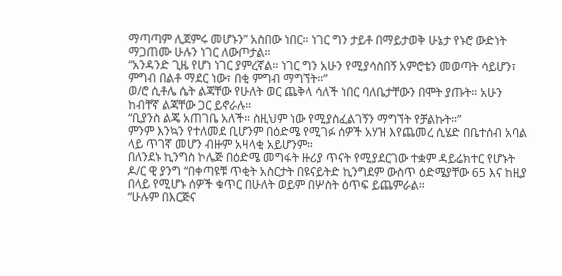ማጣጣም ሊጀምሩ መሆኑን” አስበው ነበር። ነገር ግን ታይቶ በማይታወቅ ሁኔታ የኑሮ ውድነት ማጋጠሙ ሁሉን ነገር ለውጦታል።
“አንዳንድ ጊዜ የሆነ ነገር ያምረኛል። ነገር ግን አሁን የሚያሳስበኝ አምሮቴን መወጣት ሳይሆን፣ ምግብ በልቶ ማደር ነው፣ በቂ ምግብ ማግኘት።”
ወ/ሮ ሲቶሌ ሴት ልጃቸው የሁለት ወር ጨቅላ ሳለች ነበር ባለቤታቸውን በሞት ያጡት። አሁን ከብቸኛ ልጃቸው ጋር ይኖራሉ።
“ቢያንስ ልጄ አጠገቤ አለች። ስዚህም ነው የሚያስፈልገኝን ማግኘት የቻልኩት።”
ምንም እንኳን የተለመደ ቢሆንም በዕድሜ የሚገፉ ሰዎች አሃዝ እየጨመረ ሲሄድ በቤተሰብ አባል ላይ ጥገኛ መሆን ብዙም አዛላቂ አይሆንም።
በለንደኑ ኪንግስ ኮሌጅ በዕድሜ መግፋት ዙሪያ ጥናት የሚያደርገው ተቋም ዳይሬክተር የሆኑት ዶ/ር ዊ ያንግ “በቀጣዩቹ ጥቂት አስርታት በዩናይትድ ኪንግደም ውስጥ ዕድሜያቸው 65 እና ከዚያ በላይ የሚሆኑ ሰዎች ቁጥር በሁለት ወይም በሦስት ዕጥፍ ይጨምራል።
“ሁሉም በእርጅና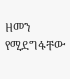ዘመን የሚደግፋቸው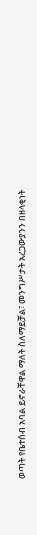ወጣት የቤተሰብ አባል ይኖራቸዋል ማለት ስለማይቻል፣ መንግሥታት አረጋውያንን በዘላቂነት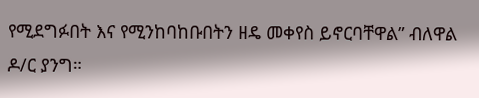የሚደግፉበት እና የሚንከባከቡበትን ዘዴ መቀየስ ይኖርባቸዋል” ብለዋል ዶ/ር ያንግ።